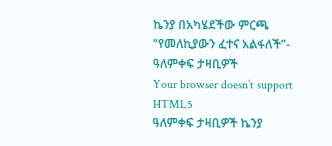ኬንያ በአካሄደችው ምርጫ “የመለኪያውን ፈተና አልፋለች”- ዓለምቀፍ ታዛቢዎች
Your browser doesn’t support HTML5
ዓለምቀፍ ታዛቢዎች ኬንያ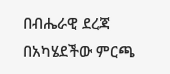በብሔራዊ ደረጃ በአካሄደችው ምርጫ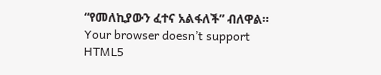“የመለኪያውን ፈተና አልፋለች” ብለዋል።
Your browser doesn’t support HTML5